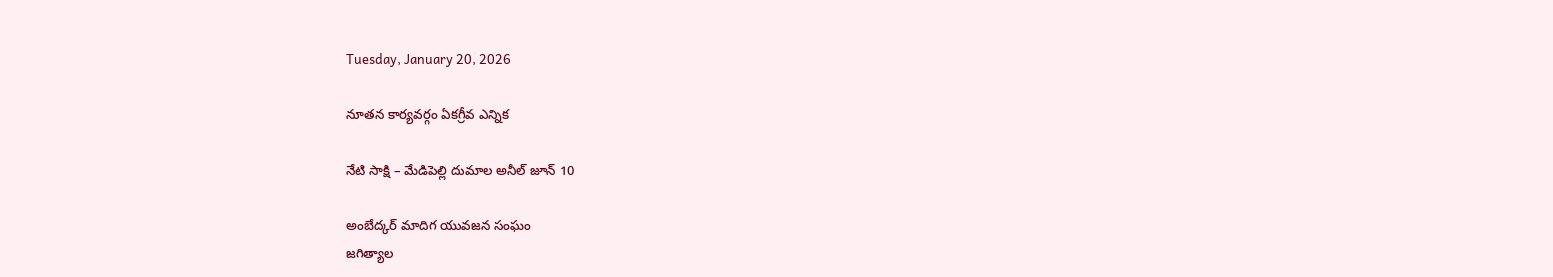Tuesday, January 20, 2026

నూతన కార్యవర్గం ఏకగ్రీవ ఎన్నిక

నేటి సాక్షి – మేడిపెల్లి దుమాల అనీల్ జూన్ 10

అంబేద్కర్ మాదిగ యువజన సంఘం
జగిత్యాల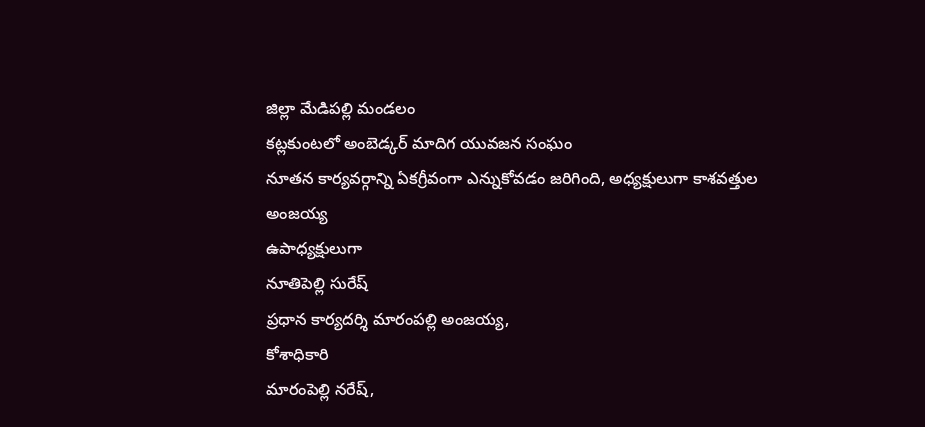జిల్లా మేడిపల్లి మండలం
కట్లకుంటలో అంబెడ్కర్ మాదిగ యువజన సంఘం
నూతన కార్యవర్గాన్ని ఏకగ్రీవంగా ఎన్నుకోవడం జరిగింది, అధ్యక్షులుగా కాశవత్తుల అంజయ్య
ఉపాధ్యక్షులుగా
నూతిపెల్లి సురేష్
ప్రధాన కార్యదర్శి మారంపల్లి అంజయ్య,
కోశాధికారి
మారంపెల్లి నరేష్,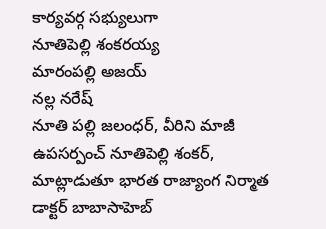కార్యవర్గ సభ్యులుగా
నూతిపెల్లి శంకరయ్య
మారంపల్లి అజయ్
నల్ల నరేష్
నూతి పల్లి జలంధర్, వీరిని మాజీ ఉపసర్పంచ్ నూతిపెల్లి శంకర్, మాట్లాడుతూ భారత రాజ్యాంగ నిర్మాత డాక్టర్ బాబాసాహెబ్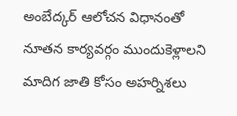అంబేద్కర్ ఆలోచన విధానంతో నూతన కార్యవర్గం ముందుకెళ్లాలని మాదిగ జాతి కోసం అహర్నిశలు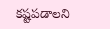కష్టపడాలని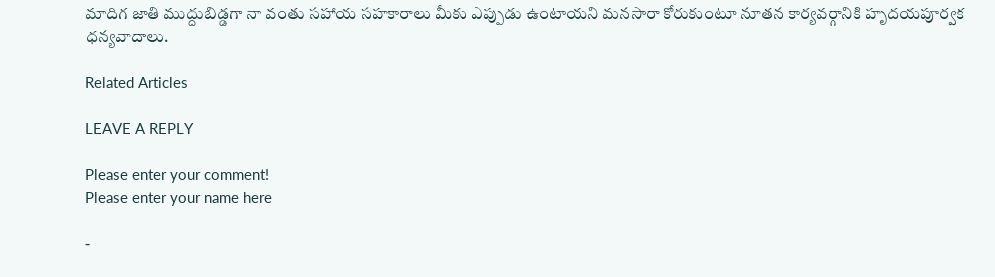మాదిగ జాతి ముద్దుబిడ్డగా నా వంతు సహాయ సహకారాలు మీకు ఎప్పుడు ఉంటాయని మనసారా కోరుకుంటూ నూతన కార్యవర్గానికి హృదయపూర్వక ధన్యవాదాలు.

Related Articles

LEAVE A REPLY

Please enter your comment!
Please enter your name here

-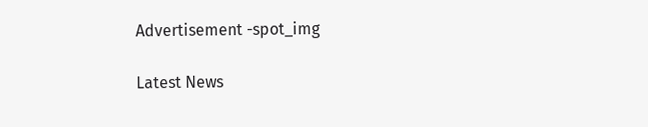Advertisement -spot_img

Latest News